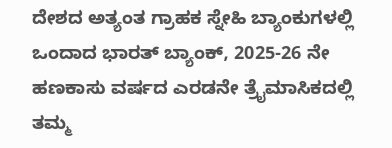ದೇಶದ ಅತ್ಯಂತ ಗ್ರಾಹಕ ಸ್ನೇಹಿ ಬ್ಯಾಂಕುಗಳಲ್ಲಿ ಒಂದಾದ ಭಾರತ್ ಬ್ಯಾಂಕ್, 2025-26 ನೇ ಹಣಕಾಸು ವರ್ಷದ ಎರಡನೇ ತ್ರೈಮಾಸಿಕದಲ್ಲಿ ತಮ್ಮ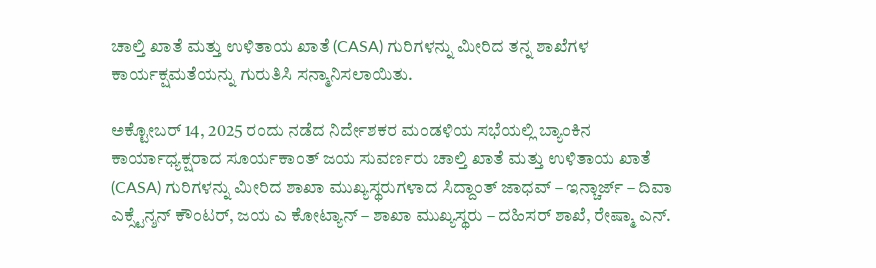ಚಾಲ್ತಿ ಖಾತೆ ಮತ್ತು ಉಳಿತಾಯ ಖಾತೆ (CASA) ಗುರಿಗಳನ್ನು ಮೀರಿದ ತನ್ನ ಶಾಖೆಗಳ ಕಾರ್ಯಕ್ಷಮತೆಯನ್ನು ಗುರುತಿಸಿ ಸನ್ಮಾನಿಸಲಾಯಿತು.

ಅಕ್ಟೋಬರ್ 14, 2025 ರಂದು ನಡೆದ ನಿರ್ದೇಶಕರ ಮಂಡಳಿಯ ಸಭೆಯಲ್ಲಿ ಬ್ಯಾಂಕಿನ ಕಾರ್ಯಾಧ್ಯಕ್ಷರಾದ ಸೂರ್ಯಕಾಂತ್ ಜಯ ಸುವರ್ಣರು ಚಾಲ್ತಿ ಖಾತೆ ಮತ್ತು ಉಳಿತಾಯ ಖಾತೆ (CASA) ಗುರಿಗಳನ್ನು ಮೀರಿದ ಶಾಖಾ ಮುಖ್ಯಸ್ಥರುಗಳಾದ ಸಿದ್ದಾಂತ್ ಜಾಧವ್ – ಇನ್ಚಾರ್ಜ್ – ದಿವಾ ಎಕ್ಸ್ಟೆನ್ಶನ್ ಕೌಂಟರ್, ಜಯ ಎ ಕೋಟ್ಯಾನ್ – ಶಾಖಾ ಮುಖ್ಯಸ್ಥರು – ದಹಿಸರ್ ಶಾಖೆ, ರೇಷ್ಮಾ ಎನ್.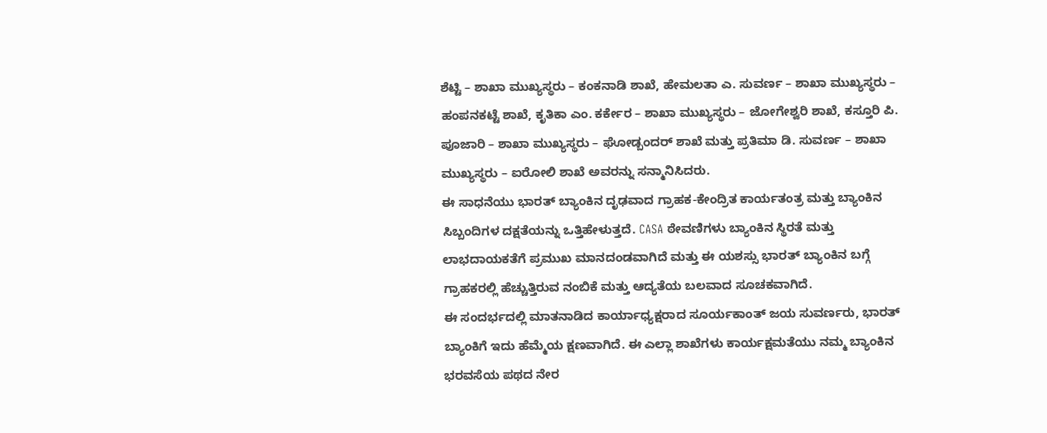ಶೆಟ್ಟಿ – ಶಾಖಾ ಮುಖ್ಯಸ್ಥರು – ಕಂಕನಾಡಿ ಶಾಖೆ, ಹೇಮಲತಾ ಎ. ಸುವರ್ಣ – ಶಾಖಾ ಮುಖ್ಯಸ್ಥರು – ಹಂಪನಕಟ್ಟೆ ಶಾಖೆ, ಕೃತಿಕಾ ಎಂ. ಕರ್ಕೇರ – ಶಾಖಾ ಮುಖ್ಯಸ್ಥರು – ಜೋಗೇಶ್ವರಿ ಶಾಖೆ, ಕಸ್ತೂರಿ ಪಿ. ಪೂಜಾರಿ – ಶಾಖಾ ಮುಖ್ಯಸ್ಥರು – ಘೋಡ್ಬಂದರ್ ಶಾಖೆ ಮತ್ತು ಪ್ರತಿಮಾ ಡಿ. ಸುವರ್ಣ – ಶಾಖಾ ಮುಖ್ಯಸ್ಥರು – ಐರೋಲಿ ಶಾಖೆ ಅವರನ್ನು ಸನ್ಮಾನಿಸಿದರು.
ಈ ಸಾಧನೆಯು ಭಾರತ್ ಬ್ಯಾಂಕಿನ ದೃಢವಾದ ಗ್ರಾಹಕ-ಕೇಂದ್ರಿತ ಕಾರ್ಯತಂತ್ರ ಮತ್ತು ಬ್ಯಾಂಕಿನ ಸಿಬ್ಬಂದಿಗಳ ದಕ್ಷತೆಯನ್ನು ಒತ್ತಿಹೇಳುತ್ತದೆ. CASA ಠೇವಣಿಗಳು ಬ್ಯಾಂಕಿನ ಸ್ಥಿರತೆ ಮತ್ತು ಲಾಭದಾಯಕತೆಗೆ ಪ್ರಮುಖ ಮಾನದಂಡವಾಗಿದೆ ಮತ್ತು ಈ ಯಶಸ್ಸು ಭಾರತ್ ಬ್ಯಾಂಕಿನ ಬಗ್ಗೆ ಗ್ರಾಹಕರಲ್ಲಿ ಹೆಚ್ಚುತ್ತಿರುವ ನಂಬಿಕೆ ಮತ್ತು ಆದ್ಯತೆಯ ಬಲವಾದ ಸೂಚಕವಾಗಿದೆ.
ಈ ಸಂದರ್ಭದಲ್ಲಿ ಮಾತನಾಡಿದ ಕಾರ್ಯಾಧ್ಯಕ್ಷರಾದ ಸೂರ್ಯಕಾಂತ್ ಜಯ ಸುವರ್ಣರು, ಭಾರತ್ ಬ್ಯಾಂಕಿಗೆ ಇದು ಹೆಮ್ಮೆಯ ಕ್ಷಣವಾಗಿದೆ. ಈ ಎಲ್ಲಾ ಶಾಖೆಗಳು ಕಾರ್ಯಕ್ಷಮತೆಯು ನಮ್ಮ ಬ್ಯಾಂಕಿನ ಭರವಸೆಯ ಪಥದ ನೇರ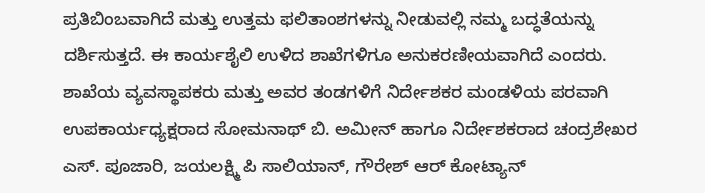ಪ್ರತಿಬಿಂಬವಾಗಿದೆ ಮತ್ತು ಉತ್ತಮ ಫಲಿತಾಂಶಗಳನ್ನು ನೀಡುವಲ್ಲಿ ನಮ್ಮ ಬದ್ಧತೆಯನ್ನು ದರ್ಶಿಸುತ್ತದೆ. ಈ ಕಾರ್ಯಶೈಲಿ ಉಳಿದ ಶಾಖೆಗಳಿಗೂ ಅನುಕರಣೀಯವಾಗಿದೆ ಎಂದರು.
ಶಾಖೆಯ ವ್ಯವಸ್ಥಾಪಕರು ಮತ್ತು ಅವರ ತಂಡಗಳಿಗೆ ನಿರ್ದೇಶಕರ ಮಂಡಳಿಯ ಪರವಾಗಿ ಉಪಕಾರ್ಯಧ್ಯಕ್ಷರಾದ ಸೋಮನಾಥ್ ಬಿ. ಅಮೀನ್ ಹಾಗೂ ನಿರ್ದೇಶಕರಾದ ಚಂದ್ರಶೇಖರ ಎಸ್. ಪೂಜಾರಿ, ಜಯಲಕ್ಷ್ಮಿ ಪಿ ಸಾಲಿಯಾನ್, ಗೌರೇಶ್ ಆರ್ ಕೋಟ್ಯಾನ್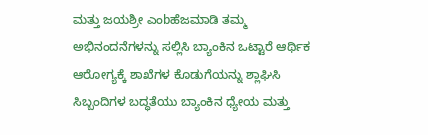ಮತ್ತು ಜಯಶ್ರೀ ಎಂbಹೆಜಮಾಡಿ ತಮ್ಮ ಅಭಿನಂದನೆಗಳನ್ನು ಸಲ್ಲಿಸಿ ಬ್ಯಾಂಕಿನ ಒಟ್ಟಾರೆ ಆರ್ಥಿಕ ಆರೋಗ್ಯಕ್ಕೆ ಶಾಖೆಗಳ ಕೊಡುಗೆಯನ್ನು ಶ್ಲಾಘಿಸಿ ಸಿಬ್ಬಂದಿಗಳ ಬದ್ಧತೆಯು ಬ್ಯಾಂಕಿನ ಧ್ಯೇಯ ಮತ್ತು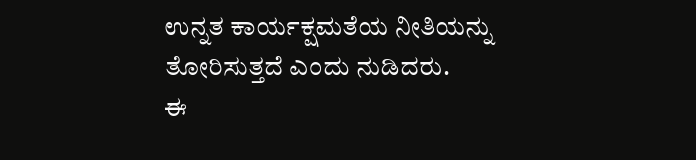ಉನ್ನತ ಕಾರ್ಯಕ್ಷಮತೆಯ ನೀತಿಯನ್ನು ತೋರಿಸುತ್ತದೆ ಎಂದು ನುಡಿದರು.
ಈ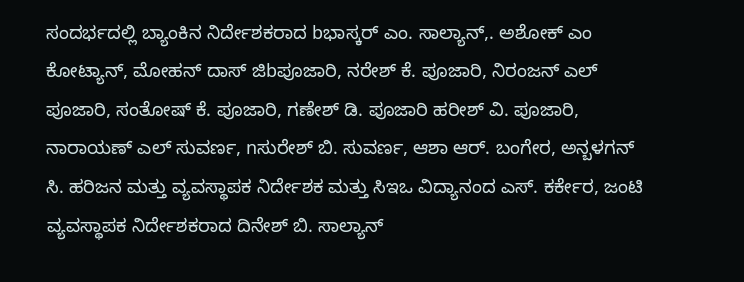ಸಂದರ್ಭದಲ್ಲಿ ಬ್ಯಾಂಕಿನ ನಿರ್ದೇಶಕರಾದ bಭಾಸ್ಕರ್ ಎಂ. ಸಾಲ್ಯಾನ್,. ಅಶೋಕ್ ಎಂ ಕೋಟ್ಯಾನ್, ಮೋಹನ್ ದಾಸ್ ಜಿbಪೂಜಾರಿ, ನರೇಶ್ ಕೆ. ಪೂಜಾರಿ, ನಿರಂಜನ್ ಎಲ್ ಪೂಜಾರಿ, ಸಂತೋಷ್ ಕೆ. ಪೂಜಾರಿ, ಗಣೇಶ್ ಡಿ. ಪೂಜಾರಿ ಹರೀಶ್ ವಿ. ಪೂಜಾರಿ, ನಾರಾಯಣ್ ಎಲ್ ಸುವರ್ಣ, nಸುರೇಶ್ ಬಿ. ಸುವರ್ಣ, ಆಶಾ ಆರ್. ಬಂಗೇರ, ಅನ್ಬಳಗನ್ ಸಿ. ಹರಿಜನ ಮತ್ತು ವ್ಯವಸ್ಥಾಪಕ ನಿರ್ದೇಶಕ ಮತ್ತು ಸಿಇಒ ವಿದ್ಯಾನಂದ ಎಸ್. ಕರ್ಕೇರ, ಜಂಟಿ ವ್ಯವಸ್ಥಾಪಕ ನಿರ್ದೇಶಕರಾದ ದಿನೇಶ್ ಬಿ. ಸಾಲ್ಯಾನ್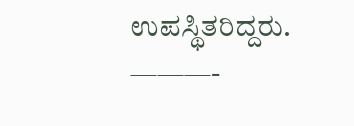ಉಪಸ್ಥಿತರಿದ್ದರು.
———-